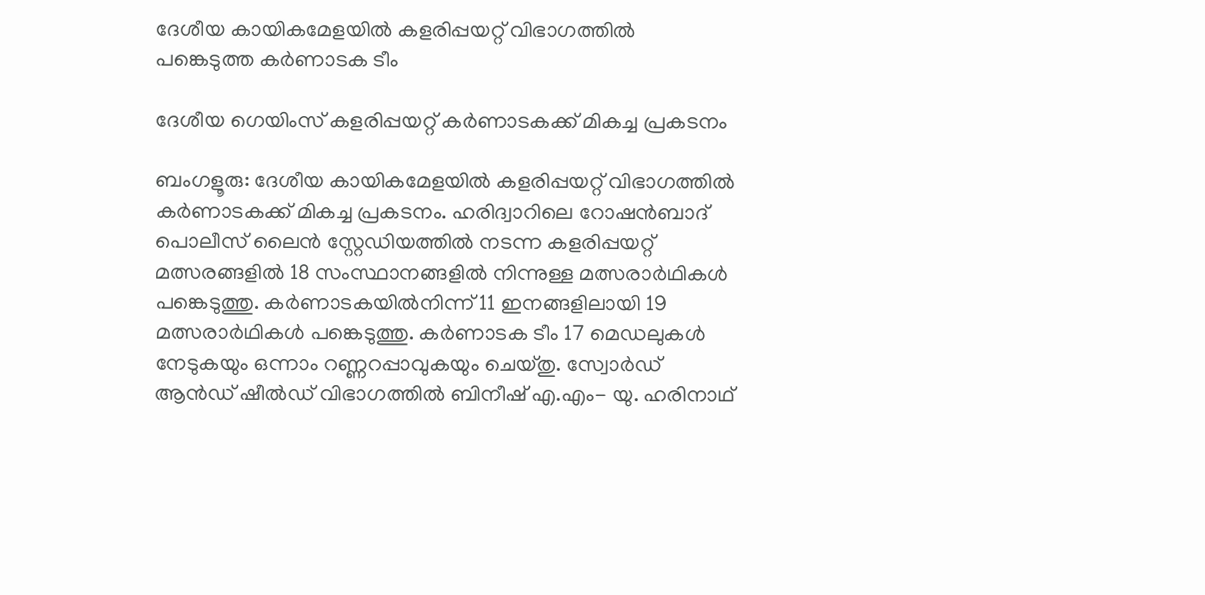ദേശീയ കായികമേളയിൽ കളരിപ്പയറ്റ് വിഭാഗത്തിൽ പങ്കെടുത്ത കർണാടക ടീം

ദേശീയ ഗെയിംസ് കളരിപ്പയറ്റ് കർണാടകക്ക് മികച്ച പ്രകടനം

ബംഗളൂരു: ദേശീയ കായികമേളയിൽ കളരിപ്പയറ്റ് വിഭാഗത്തിൽ കർണാടകക്ക് മികച്ച പ്രകടനം. ഹരിദ്വാറിലെ റോഷൻബാദ് പൊലീസ് ലൈൻ സ്റ്റേഡിയത്തിൽ നടന്ന കളരിപ്പയറ്റ് മത്സരങ്ങളിൽ 18 സംസ്ഥാനങ്ങളിൽ നിന്നുള്ള മത്സരാർഥികൾ പങ്കെടുത്തു. കർണാടകയിൽനിന്ന് 11 ഇനങ്ങളിലായി 19 മത്സരാർഥികൾ പങ്കെടുത്തു. കര്‍ണാടക ടീം 17 മെഡലുകള്‍ നേടുകയും ഒന്നാം റണ്ണറപ്പാവുകയും ചെയ്തു. സ്വോർഡ് ആൻഡ് ഷീൽഡ് വിഭാഗത്തിൽ ബിനീഷ് എ.എം- യു. ഹരിനാഥ്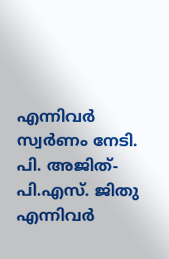എന്നിവർ സ്വർണം നേടി. പി. അജിത്-പി.എസ്. ജിതു എന്നിവർ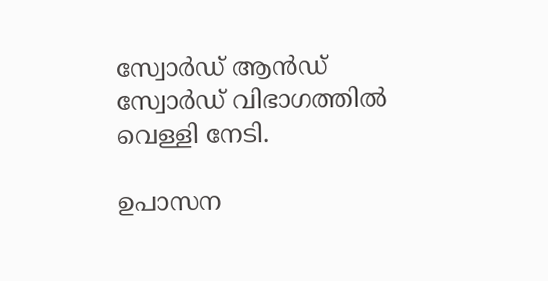സ്വോർഡ് ആൻഡ് സ്വോർഡ് വിഭാഗത്തിൽ വെള്ളി നേടി.

ഉപാസന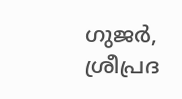ഗുജർ, ശ്രീപ്രദ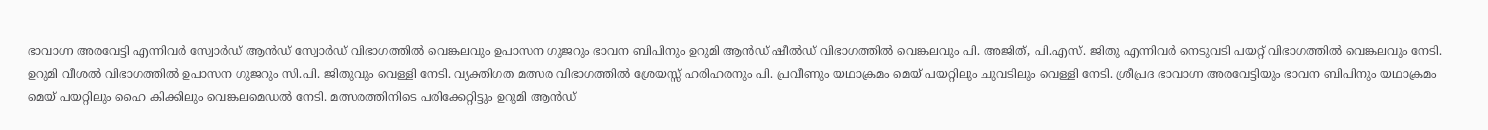ഭാവാഗ്ന അരവേട്ടി എന്നിവർ സ്വോർഡ് ആൻഡ് സ്വോർഡ് വിഭാഗത്തിൽ വെങ്കലവും ഉപാസന ഗുജറും ഭാവന ബിപിനും ഉറുമി ആൻഡ് ഷീൽഡ് വിഭാഗത്തിൽ വെങ്കലവും പി. അജിത്, പി.എസ്. ജിതു എന്നിവർ നെടുവടി പയറ്റ് വിഭാഗത്തിൽ വെങ്കലവും നേടി. ഉറുമി വീശൽ വിഭാഗത്തിൽ ഉപാസന ഗുജറും സി.പി. ജിതുവും വെള്ളി നേടി. വ്യക്തിഗത മത്സര വിഭാഗത്തിൽ ശ്രേയസ്സ് ഹരിഹരനും പി. പ്രവീണും യഥാക്രമം മെയ് പയറ്റിലും ചുവടിലും വെള്ളി നേടി. ശ്രീപ്രദ ഭാവാഗ്ന അരവേട്ടിയും ഭാവന ബിപിനും യഥാക്രമം മെയ് പയറ്റിലും ഹൈ കിക്കിലും വെങ്കലമെഡൽ നേടി. മത്സരത്തിനിടെ പരിക്കേറ്റിട്ടും ഉറുമി ആൻഡ്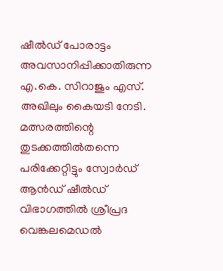ഷീൽഡ് പോരാട്ടം അവസാനിപ്പിക്കാതിരുന്ന എ.കെ. സിറാജും എസ്. അഖിലും കൈയടി നേടി. മത്സരത്തിന്റെ തുടക്കത്തിൽതന്നെ പരിക്കേറ്റിട്ടും സ്വോർഡ് ആൻഡ് ഷീൽഡ് വിഭാഗത്തിൽ ശ്രീപ്രദ വെങ്കലമെഡൽ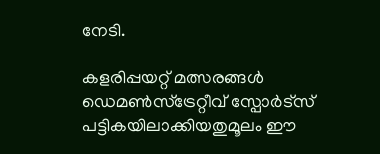നേടി.

കളരിപ്പയറ്റ് മത്സരങ്ങൾ ഡെമൺസ്‌ട്രേറ്റീവ് സ്പോർട്സ് പട്ടികയിലാക്കിയതുമൂലം ഈ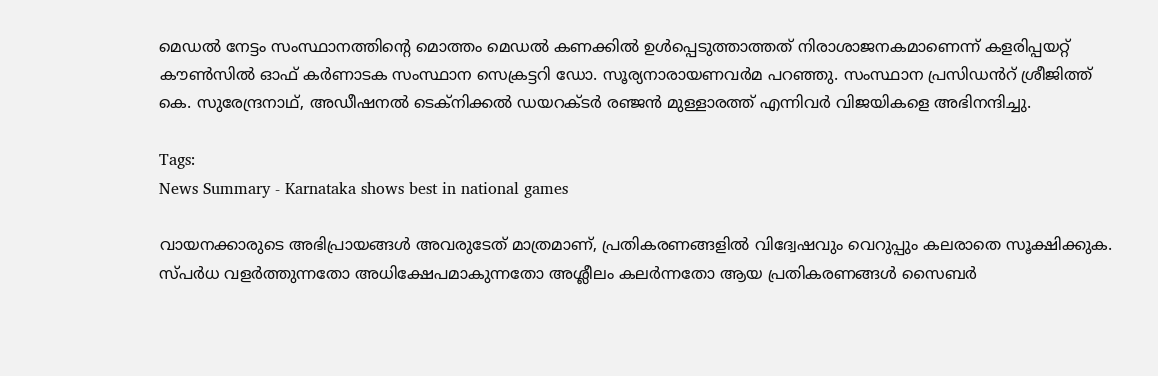മെഡൽ നേട്ടം സംസ്ഥാനത്തിന്റെ മൊത്തം മെഡൽ കണക്കിൽ ഉൾപ്പെടുത്താത്തത് നിരാശാജനകമാണെന്ന് കളരിപ്പയറ്റ് കൗൺസിൽ ഓഫ് കർണാടക സംസ്ഥാന സെക്രട്ടറി ഡോ. സൂര്യനാരായണവർമ പറഞ്ഞു. സംസ്ഥാന പ്രസിഡൻറ് ശ്രീജിത്ത് കെ. സുരേന്ദ്രനാഥ്, അഡീഷനൽ ടെക്നിക്കൽ ഡയറക്ടർ രഞ്ജൻ മുള്ളാരത്ത് എന്നിവർ വിജയികളെ അഭിനന്ദിച്ചു.

Tags:
News Summary - Karnataka shows best in national games

വായനക്കാരുടെ അഭിപ്രായങ്ങള്‍ അവരുടേത് മാത്രമാണ്, പ്രതികരണങ്ങളിൽ വിദ്വേഷവും വെറുപ്പും കലരാതെ സൂക്ഷിക്കുക. സ്പർധ വളർത്തുന്നതോ അധിക്ഷേപമാകുന്നതോ അശ്ലീലം കലർന്നതോ ആയ പ്രതികരണങ്ങൾ സൈബർ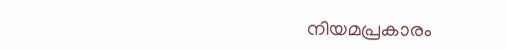നിയമപ്രകാരം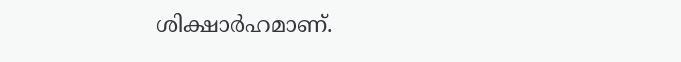ശിക്ഷാർഹമാണ്.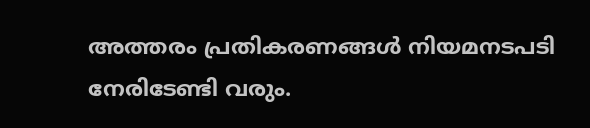അത്തരം പ്രതികരണങ്ങൾ നിയമനടപടി നേരിടേണ്ടി വരും.